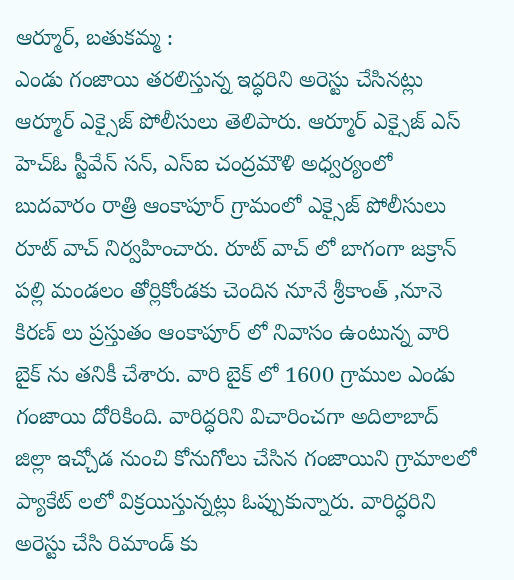ఆర్మూర్, బతుకమ్మ :
ఎండు గంజాయి తరలిస్తున్న ఇద్ధరిని అరెస్టు చేసినట్లు ఆర్మూర్ ఎక్సైజ్ పోలీసులు తెలిపారు. ఆర్మూర్ ఎక్సైజ్ ఎస్ హెచ్ఓ స్టీవేన్ సన్, ఎస్ఐ చంద్రమౌళి అధ్వర్యంలో బుదవారం రాత్రి ఆంకాపూర్ గ్రామంలో ఎక్సైజ్ పోలీసులు రూట్ వాచ్ నిర్వహించారు. రూట్ వాచ్ లో బాగంగా జక్రాన్ పల్లి మండలం తోర్లికోండకు చెందిన నూనే శ్రీకాంత్ ,నూనె కిరణ్ లు ప్రస్తుతం ఆంకాపూర్ లో నివాసం ఉంటున్న వారి బైక్ ను తనికీ చేశారు. వారి బైక్ లో 1600 గ్రాముల ఎండు గంజాయి దోరికింది. వారిద్ధరిని విచారించగా అదిలాబాద్ జిల్లా ఇచ్చోడ నుంచి కోనుగోలు చేసిన గంజాయిని గ్రామాలలో ప్యాకేట్ లలో విక్రయిస్తున్నట్లు ఓప్పుకున్నారు. వారిద్ధరిని అరెస్టు చేసి రిమాండ్ కు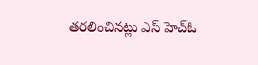తరలించినట్లు ఎస్ హెచ్ఓ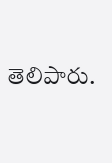తెలిపారు.